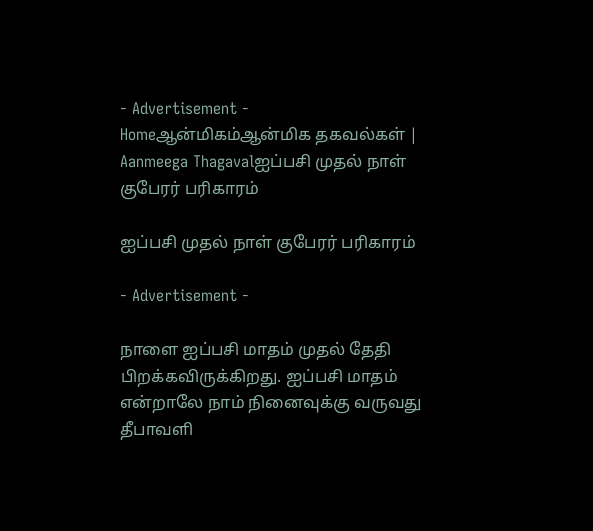- Advertisement -
Homeஆன்மிகம்ஆன்மிக தகவல்கள் | Aanmeega Thagavalஐப்பசி முதல் நாள் குபேரர் பரிகாரம்

ஐப்பசி முதல் நாள் குபேரர் பரிகாரம்

- Advertisement -

நாளை ஐப்பசி மாதம் முதல் தேதி பிறக்கவிருக்கிறது. ஐப்பசி மாதம் என்றாலே நாம் நினைவுக்கு வருவது தீபாவளி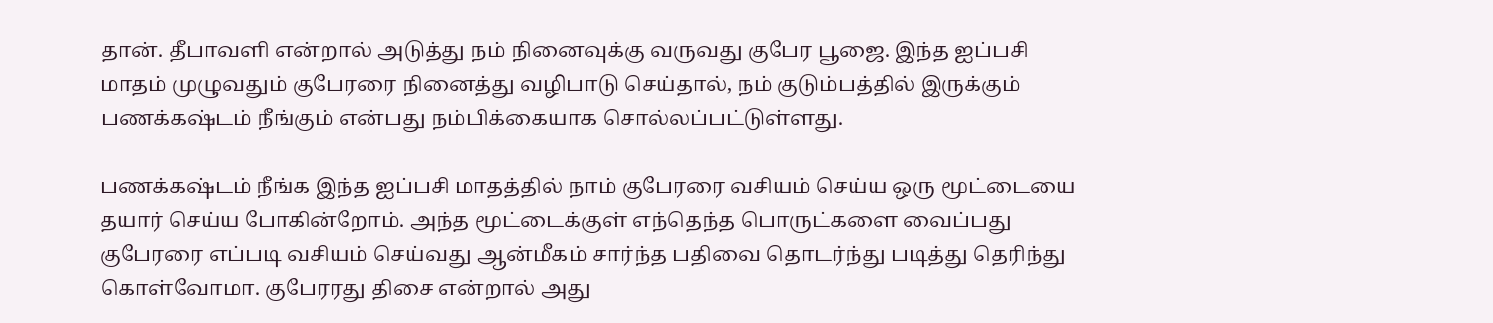தான். தீபாவளி என்றால் அடுத்து நம் நினைவுக்கு வருவது குபேர பூஜை. இந்த ஐப்பசி மாதம் முழுவதும் குபேரரை நினைத்து வழிபாடு செய்தால், நம் குடும்பத்தில் இருக்கும் பணக்கஷ்டம் நீங்கும் என்பது நம்பிக்கையாக சொல்லப்பட்டுள்ளது.

பணக்கஷ்டம் நீங்க இந்த ஐப்பசி மாதத்தில் நாம் குபேரரை வசியம் செய்ய ஒரு மூட்டையை தயார் செய்ய போகின்றோம். அந்த மூட்டைக்குள் எந்தெந்த பொருட்களை வைப்பது குபேரரை எப்படி வசியம் செய்வது ஆன்மீகம் சார்ந்த பதிவை தொடர்ந்து படித்து தெரிந்து கொள்வோமா. குபேரரது திசை என்றால் அது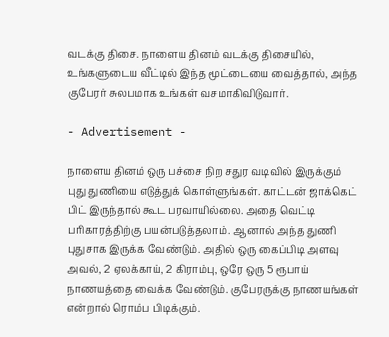வடக்கு திசை. நாளைய தினம் வடக்கு திசையில், உங்களுடைய வீட்டில் இந்த மூட்டையை வைத்தால், அந்த குபேரர் சுலபமாக உங்கள் வசமாகிவிடுவார்.

- Advertisement -

நாளைய தினம் ஒரு பச்சை நிற சதுர வடிவில் இருக்கும் புது துணியை எடுத்துக் கொள்ளுங்கள். காட்டன் ஜாக்கெட் பிட் இருந்தால் கூட பரவாயில்லை. அதை வெட்டி பரிகாரத்திற்கு பயன்படுத்தலாம். ஆனால் அந்த துணி புதுசாக இருக்க வேண்டும். அதில் ஒரு கைப்பிடி அளவு அவல், 2 ஏலக்காய், 2 கிராம்பு, ஒரே ஒரு 5 ரூபாய் நாணயத்தை வைக்க வேண்டும். குபேரருக்கு நாணயங்கள் என்றால் ரொம்ப பிடிக்கும்.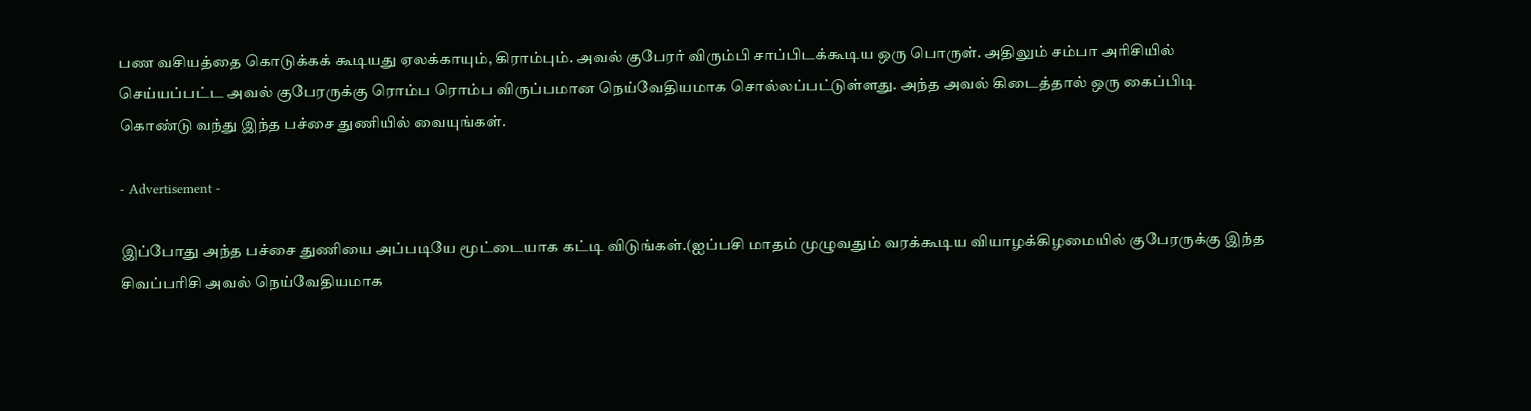பண வசியத்தை கொடுக்கக் கூடியது ஏலக்காயும், கிராம்பும். அவல் குபேரர் விரும்பி சாப்பிடக்கூடிய ஒரு பொருள். அதிலும் சம்பா அரிசியில் செய்யப்பட்ட அவல் குபேரருக்கு ரொம்ப ரொம்ப விருப்பமான நெய்வேதியமாக சொல்லப்பட்டுள்ளது. அந்த அவல் கிடைத்தால் ஒரு கைப்பிடி கொண்டு வந்து இந்த பச்சை துணியில் வையுங்கள்.

- Advertisement -

இப்போது அந்த பச்சை துணியை அப்படியே மூட்டையாக கட்டி விடுங்கள்.(ஐப்பசி மாதம் முழுவதும் வரக்கூடிய வியாழக்கிழமையில் குபேரருக்கு இந்த சிவப்பரிசி அவல் நெய்வேதியமாக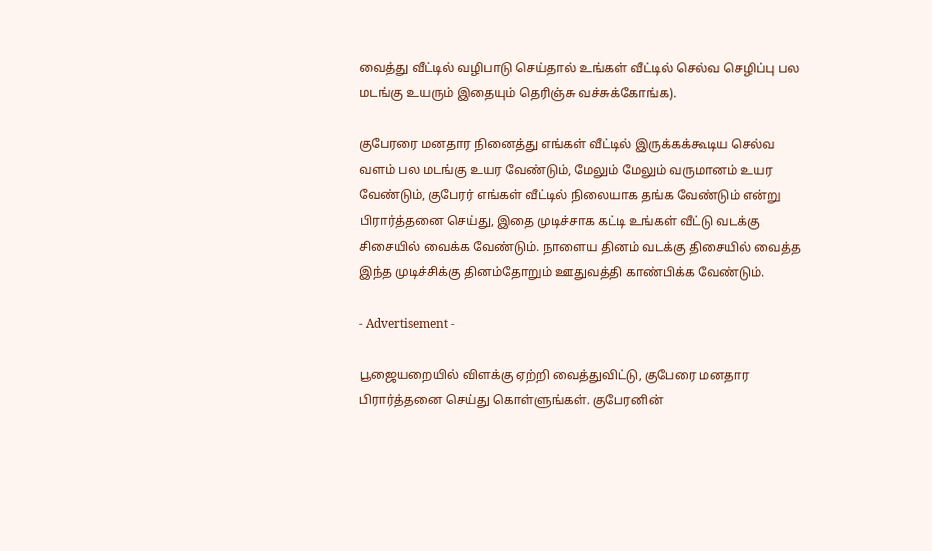வைத்து வீட்டில் வழிபாடு செய்தால் உங்கள் வீட்டில் செல்வ செழிப்பு பல மடங்கு உயரும் இதையும் தெரிஞ்சு வச்சுக்கோங்க).

குபேரரை மனதார நினைத்து எங்கள் வீட்டில் இருக்கக்கூடிய செல்வ வளம் பல மடங்கு உயர வேண்டும், மேலும் மேலும் வருமானம் உயர வேண்டும், குபேரர் எங்கள் வீட்டில் நிலையாக தங்க வேண்டும் என்று பிரார்த்தனை செய்து, இதை முடிச்சாக கட்டி உங்கள் வீட்டு வடக்கு சிசையில் வைக்க வேண்டும். நாளைய தினம் வடக்கு திசையில் வைத்த இந்த முடிச்சிக்கு தினம்தோறும் ஊதுவத்தி காண்பிக்க வேண்டும்.

- Advertisement -

பூஜையறையில் விளக்கு ஏற்றி வைத்துவிட்டு, குபேரை மனதார பிரார்த்தனை செய்து கொள்ளுங்கள். குபேரனின்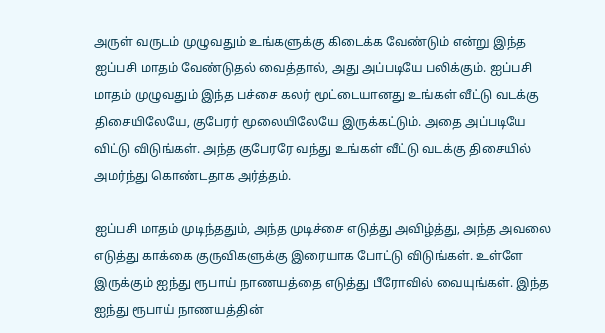அருள் வருடம் முழுவதும் உங்களுக்கு கிடைக்க வேண்டும் என்று இந்த ஐப்பசி மாதம் வேண்டுதல் வைத்தால், அது அப்படியே பலிக்கும். ஐப்பசி மாதம் முழுவதும் இந்த பச்சை கலர் மூட்டையானது உங்கள் வீட்டு வடக்கு திசையிலேயே, குபேரர் மூலையிலேயே இருக்கட்டும். அதை அப்படியே விட்டு விடுங்கள். அந்த குபேரரே வந்து உங்கள் வீட்டு வடக்கு திசையில் அமர்ந்து கொண்டதாக அர்த்தம்.

ஐப்பசி மாதம் முடிந்ததும், அந்த முடிச்சை எடுத்து அவிழ்த்து, அந்த அவலை எடுத்து காக்கை குருவிகளுக்கு இரையாக போட்டு விடுங்கள். உள்ளே இருக்கும் ஐந்து ரூபாய் நாணயத்தை எடுத்து பீரோவில் வையுங்கள். இந்த ஐந்து ரூபாய் நாணயத்தின்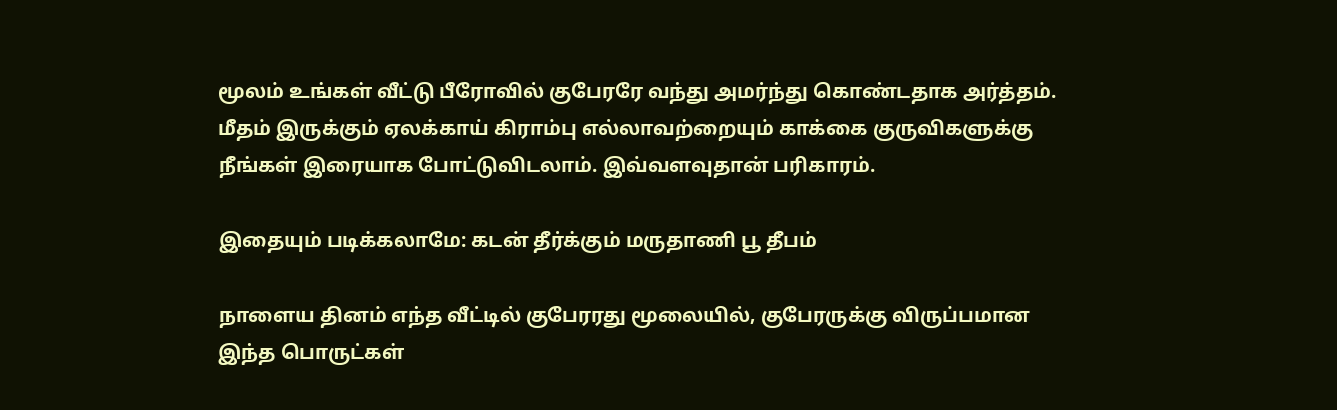மூலம் உங்கள் வீட்டு பீரோவில் குபேரரே வந்து அமர்ந்து கொண்டதாக அர்த்தம். மீதம் இருக்கும் ஏலக்காய் கிராம்பு எல்லாவற்றையும் காக்கை குருவிகளுக்கு நீங்கள் இரையாக போட்டுவிடலாம். இவ்வளவுதான் பரிகாரம்.

இதையும் படிக்கலாமே: கடன் தீர்க்கும் மருதாணி பூ தீபம்

நாளைய தினம் எந்த வீட்டில் குபேரரது மூலையில், குபேரருக்கு விருப்பமான இந்த பொருட்கள்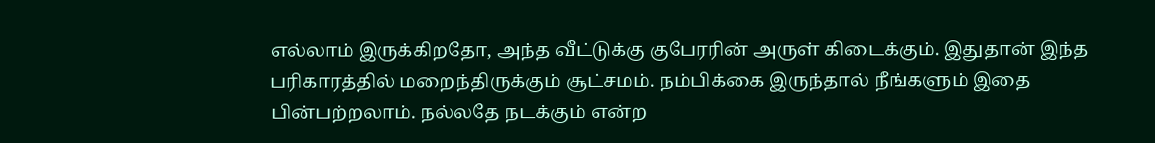எல்லாம் இருக்கிறதோ, அந்த வீட்டுக்கு குபேரரின் அருள் கிடைக்கும். இதுதான் இந்த பரிகாரத்தில் மறைந்திருக்கும் சூட்சமம். நம்பிக்கை இருந்தால் நீங்களும் இதை பின்பற்றலாம். நல்லதே நடக்கும் என்ற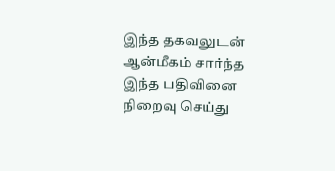இந்த தகவலுடன் ஆன்மீகம் சார்ந்த இந்த பதிவினை நிறைவு செய்து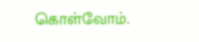கொள்வோம்.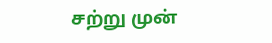சற்று முன்